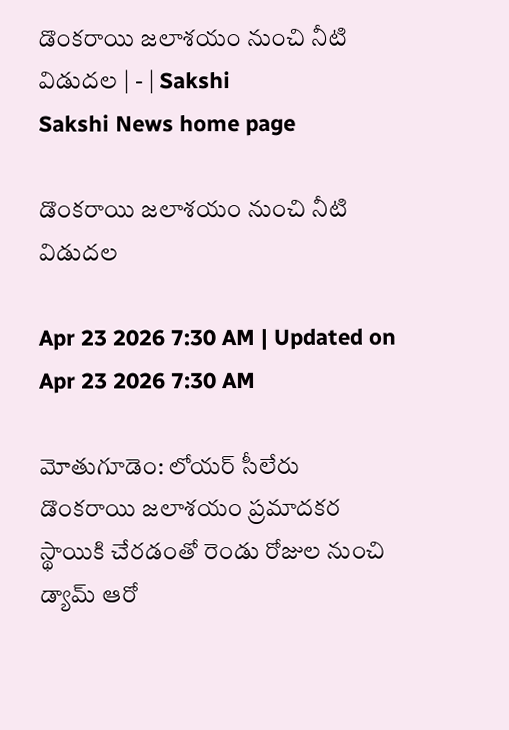డొంకరాయి జలాశయం నుంచి నీటి విడుదల | - | Sakshi
Sakshi News home page

డొంకరాయి జలాశయం నుంచి నీటి విడుదల

Apr 23 2026 7:30 AM | Updated on Apr 23 2026 7:30 AM

మోతుగూడెం: లోయర్‌ సీలేరు డొంకరాయి జలాశయం ప్రమాదకర స్థాయికి చేరడంతో రెండు రోజుల నుంచి డ్యామ్‌ ఆరో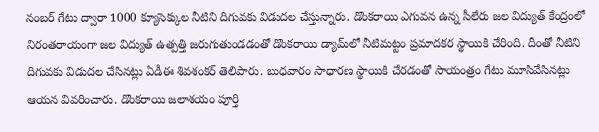నంబర్‌ గేటు ద్వారా 1000 క్యూసెక్కుల నీటిని దిగువకు విడుదల చేస్తున్నారు. డొంకరాయి ఎగువన ఉన్న సీలేరు జల విద్యుత్‌ కేంద్రంలో నిరంతరాయంగా జల విద్యుత్‌ ఉత్పత్తి జరుగుతుండడంతో డొంకరాయి డ్యామ్‌లో నీటిమట్టం ప్రమాదకర స్థాయికి చేరింది. దీంతో నీటిని దిగువకు విడుదల చేసినట్లు ఏడీఈ శివశంకర్‌ తెలిపారు. బుధవారం సాధారణ స్థాయికి చేరడంతో సాయంత్రం గేటు మూసివేసినట్లు ఆయన వివరించారు. డొంకరాయి జలాశయం పూర్తి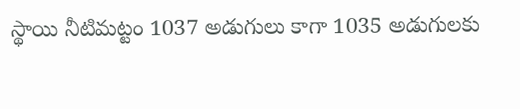స్థాయి నీటిమట్టం 1037 అడుగులు కాగా 1035 అడుగులకు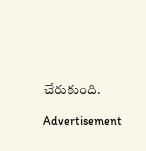చేరుకుంది.

Advertisement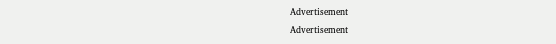Advertisement
Advertisement